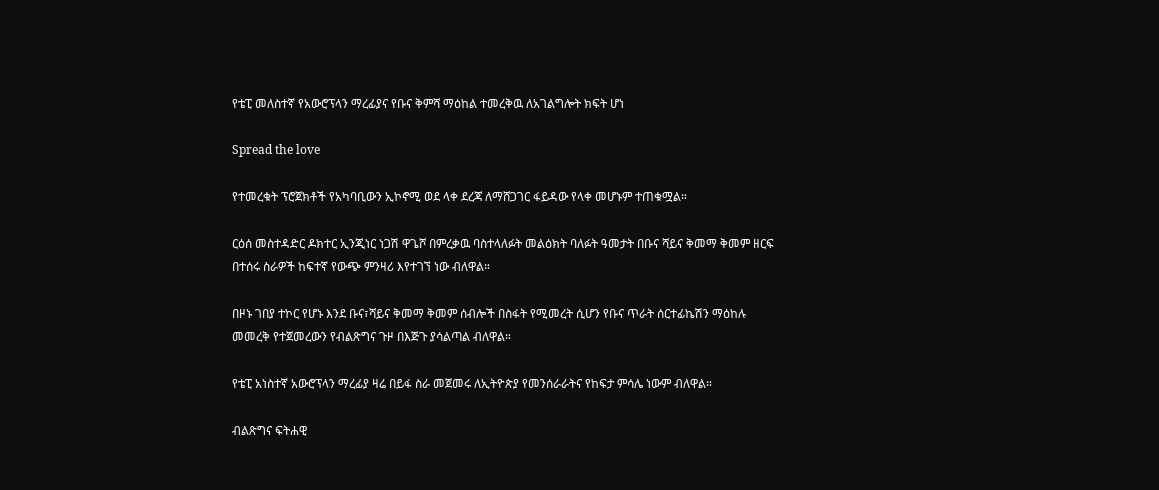የቴፒ መለስተኛ የአውሮፕላን ማረፊያና የቡና ቅምሻ ማዕከል ተመረቅዉ ለአገልግሎት ክፍት ሆነ

Spread the love

የተመረቁት ፕሮጀክቶች የአካባቢውን ኢኮኖሚ ወደ ላቀ ደረጃ ለማሸጋገር ፋይዳው የላቀ መሆኑም ተጠቁሟል።

ርዕሰ መስተዳድር ዶክተር ኢንጂነር ነጋሽ ዋጌሾ በምረቃዉ ባስተላለፉት መልዕክት ባለፉት ዓመታት በቡና ሻይና ቅመማ ቅመም ዘርፍ በተሰሩ ስራዎች ከፍተኛ የውጭ ምንዛሪ እየተገኘ ነው ብለዋል።

በዞኑ ገበያ ተኮር የሆኑ እንደ ቡና፣ሻይና ቅመማ ቅመም ሰብሎች በስፋት የሚመረት ሲሆን የቡና ጥራት ሰርተፊኬሽን ማዕከሉ መመረቅ የተጀመረውን የብልጽግና ጉዞ በእጅጉ ያሳልጣል ብለዋል።

የቴፒ አነስተኛ አውሮፕላን ማረፊያ ዛሬ በይፋ ስራ መጀመሩ ለኢትዮጵያ የመንሰራራትና የከፍታ ምሳሌ ነውም ብለዋል።

ብልጽግና ፍትሐዊ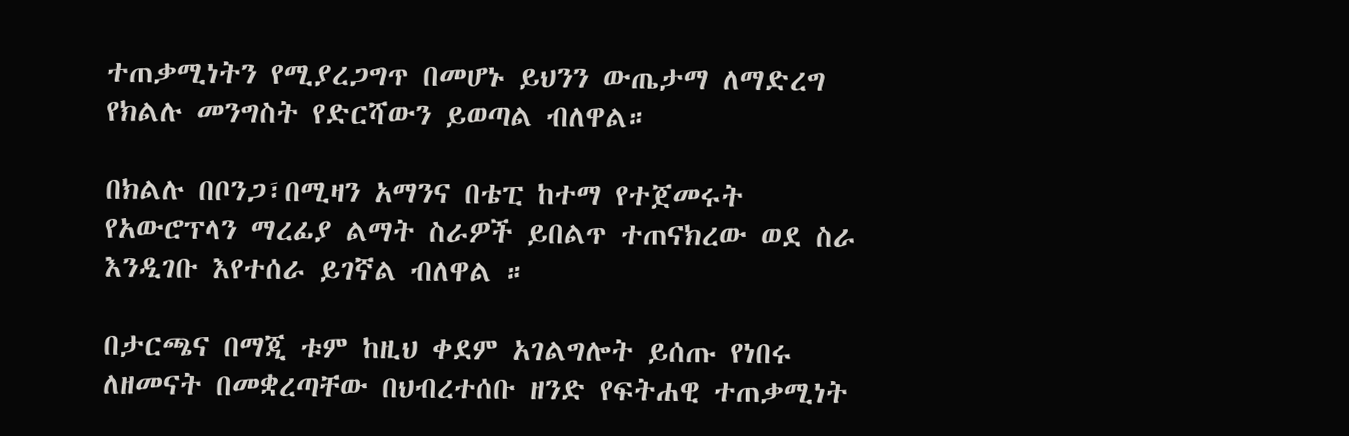ተጠቃሚነትን የሚያረጋግጥ በመሆኑ ይህንን ውጤታማ ለማድረግ የክልሉ መንግስት የድርሻውን ይወጣል ብለዋል።

በክልሉ በቦንጋ፣በሚዛን አማንና በቴፒ ከተማ የተጀመሩት የአውሮፕላን ማረፊያ ልማት ስራዎች ይበልጥ ተጠናክረው ወደ ስራ እንዲገቡ እየተሰራ ይገኛል ብለዋል ።

በታርጫና በማጂ ቱም ከዚህ ቀደም አገልግሎት ይሰጡ የነበሩ ለዘመናት በመቋረጣቸው በህብረተሰቡ ዘንድ የፍትሐዊ ተጠቃሚነት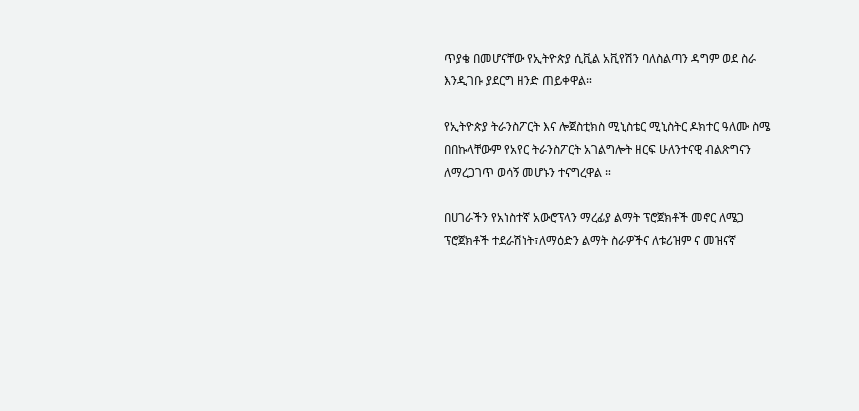ጥያቄ በመሆናቸው የኢትዮጵያ ሲቪል አቪየሽን ባለስልጣን ዳግም ወደ ስራ እንዲገቡ ያደርግ ዘንድ ጠይቀዋል።

የኢትዮጵያ ትራንስፖርት እና ሎጀስቲክስ ሚኒስቴር ሚኒስትር ዶክተር ዓለሙ ስሜ በበኩላቸውም የአየር ትራንስፖርት አገልግሎት ዘርፍ ሁለንተናዊ ብልጽግናን ለማረጋገጥ ወሳኝ መሆኑን ተናግረዋል ።

በሀገራችን የአነስተኛ አውሮፕላን ማረፊያ ልማት ፕሮጀክቶች መኖር ለሜጋ ፕሮጀክቶች ተደራሽነት፣ለማዕድን ልማት ስራዎችና ለቱሪዝም ና መዝናኛ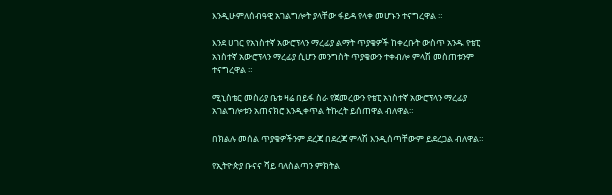እንዲሁምለሰብዓዊ አገልግሎት ያላቸው ፋይዳ የላቀ መሆኑን ተናግረዋል ።

እንደ ሀገር የአነስተኛ አውሮፕላን ማረፊያ ልማት ጥያቄዎች ከቀረቡት ውስጥ አንዱ የቴፒ አነስተኛ አውሮፕላን ማረፊያ ሲሆን መንግስት ጥያቄውን ተቀብሎ ምላሽ መስጠቱንም ተናግረዋል ።

ሚኒስቴር መስሪያ ቤቱ ዛሬ በይፋ ስራ የጀመረውን የቴፒ አነስተኛ አውሮፕላን ማረፊያ አገልግሎቱን አጠናክሮ እንዲቀጥል ትኩረት ይሰጠዋል ብለዋል።

በክልሉ መሰል ጥያቄዎችንም ደረጃ በደረጃ ምላሽ እንዲሰጣቸውም ይደረጋል ብለዋል።

የኢትዮጵያ ቡናና ሻይ ባለስልጣን ምክትል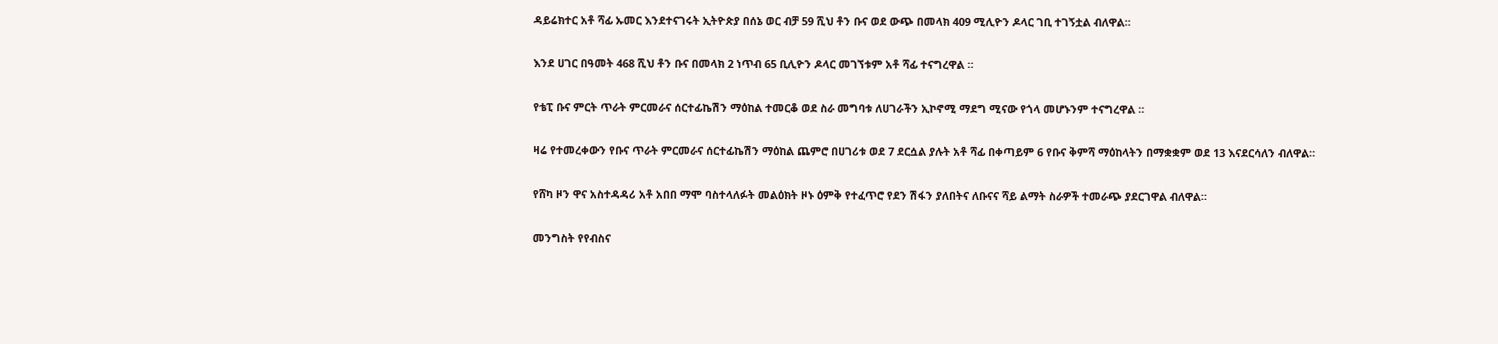ዳይሬክተር አቶ ሻፊ ኡመር እንደተናገሩት ኢትዮጵያ በሰኔ ወር ብቻ 59 ሺህ ቶን ቡና ወደ ውጭ በመላክ 409 ሚሊዮን ዶላር ገቢ ተገኝቷል ብለዋል።

እንደ ሀገር በዓመት 468 ሺህ ቶን ቡና በመላክ 2 ነጥብ 65 ቢሊዮን ዶላር መገኘቱም አቶ ሻፊ ተናግረዋል ።

የቴፒ ቡና ምርት ጥራት ምርመራና ሰርተፊኬሽን ማዕከል ተመርቆ ወደ ስራ መግባቱ ለሀገራችን ኢኮኖሚ ማደግ ሚናው የጎላ መሆኑንም ተናግረዋል ።

ዛሬ የተመረቀውን የቡና ጥራት ምርመራና ሰርተፊኬሽን ማዕከል ጨምሮ በሀገሪቱ ወደ 7 ደርሷል ያሉት አቶ ሻፊ በቀጣይም 6 የቡና ቅምሻ ማዕከላትን በማቋቋም ወደ 13 እናደርሳለን ብለዋል።

የሸካ ዞን ዋና አስተዳዳሪ አቶ አበበ ማሞ ባስተላለፉት መልዕክት ዞኑ ዕምቅ የተፈጥሮ የደን ሽፋን ያለበትና ለቡናና ሻይ ልማት ስራዎች ተመራጭ ያደርገዋል ብለዋል።

መንግስት የየብስና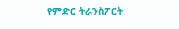የምድር ትራንስፖርት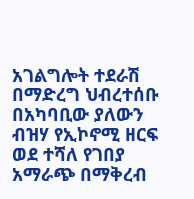አገልግሎት ተደራሽ በማድረግ ህብረተሰቡ በአካባቢው ያለውን ብዝሃ የኢኮኖሚ ዘርፍ ወደ ተሻለ የገበያ አማራጭ በማቅረብ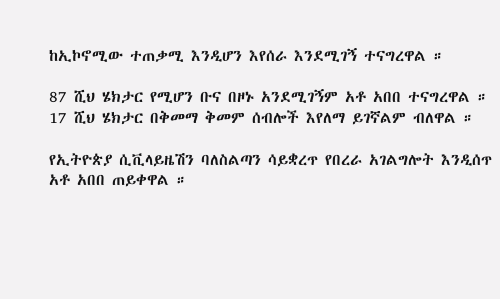ከኢኮኖሚው ተጠቃሚ እንዲሆን እየሰራ እንደሚገኝ ተናግረዋል ።

87 ሺህ ሄክታር የሚሆን ቡና በዞኑ አንደሚገኝም አቶ አበበ ተናግረዋል ። 17 ሺህ ሄክታር በቅመማ ቅመም ሰብሎች እየለማ ይገኛልም ብለዋል ።

የኢትዮጵያ ሲቪላይዜሽን ባለስልጣን ሳይቋረጥ የበረራ አገልግሎት እንዲሰጥ አቶ አበበ ጠይቀዋል ።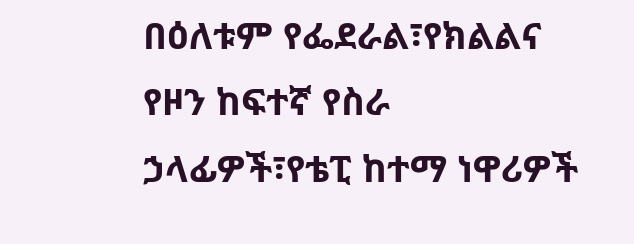በዕለቱም የፌደራል፣የክልልና የዞን ከፍተኛ የስራ ኃላፊዎች፣የቴፒ ከተማ ነዋሪዎች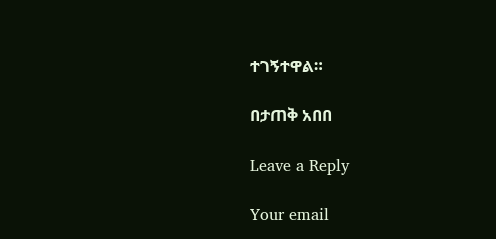ተገኝተዋል።

በታጠቅ አበበ

Leave a Reply

Your email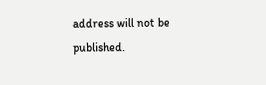address will not be published.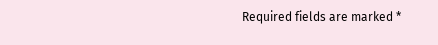Required fields are marked *